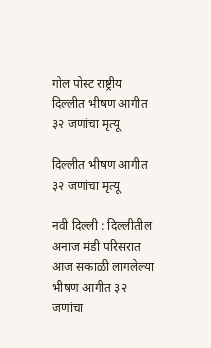गोल पोस्ट राष्ट्रीय दिल्लीत भीषण आगीत ३२ जणांचा मृत्यू

दिल्लीत भीषण आगीत ३२ जणांचा मृत्यू

नवी दिल्ली : दिल्लीतील अनाज मंडी परिसरात आज सकाळी लागलेल्या भीषण आगीत ३२ जणांचा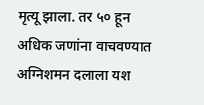मृत्यू झाला. तर ५० हून अधिक जणांना वाचवण्यात अग्निशमन दलाला यश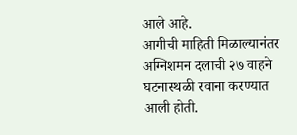आले आहे.
आगीची माहिती मिळाल्यानंतर अग्निशमन दलाची २७ वाहने घटनास्थळी रवाना करण्यात आली होती.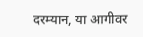दरम्यान, या आगीवर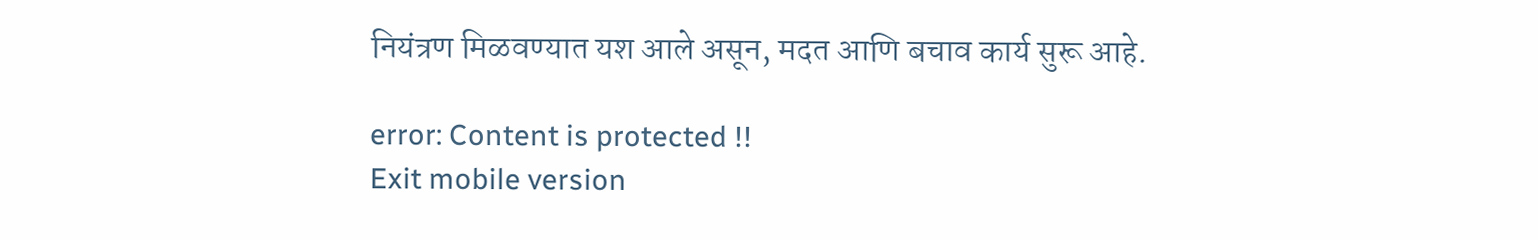नियंत्रण मिळवण्यात यश आले असून, मदत आणि बचाव कार्य सुरू आहे.

error: Content is protected !!
Exit mobile version